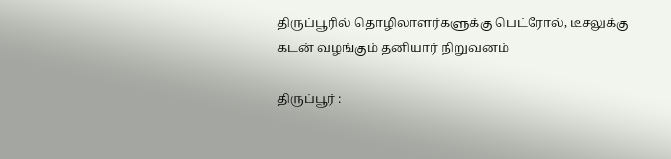திருப்பூரில் தொழிலாளர்களுக்கு பெட்ரோல், டீசலுக்கு கடன் வழங்கும் தனியார் நிறுவனம்

திருப்பூர் :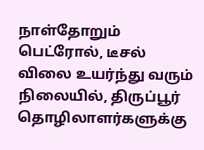நாள்தோறும் பெட்ரோல், டீசல் விலை உயர்ந்து வரும் நிலையில், திருப்பூர் தொழிலாளர்களுக்கு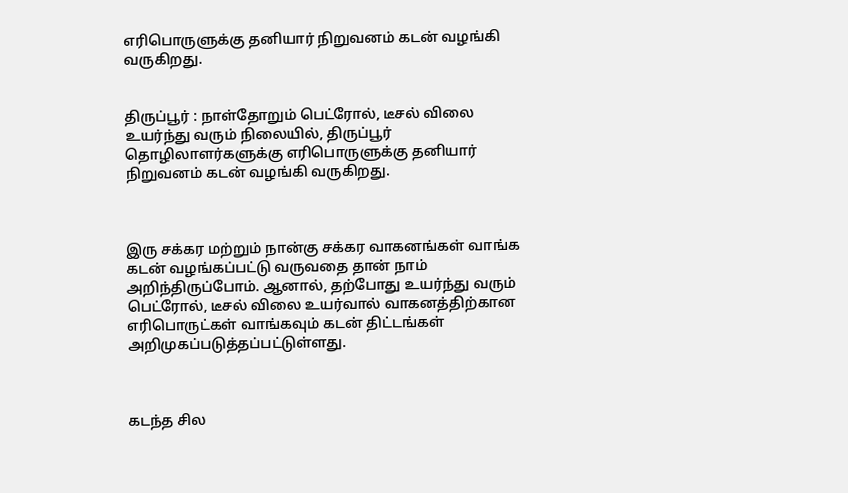எரிபொருளுக்கு தனியார் நிறுவனம் கடன் வழங்கி வருகிறது.


திருப்பூர் : நாள்தோறும் பெட்ரோல், டீசல் விலை உயர்ந்து வரும் நிலையில், திருப்பூர் தொழிலாளர்களுக்கு எரிபொருளுக்கு தனியார் நிறுவனம் கடன் வழங்கி வருகிறது.



இரு சக்கர மற்றும் நான்கு சக்கர வாகனங்கள் வாங்க கடன் வழங்கப்பட்டு வருவதை தான் நாம் அறிந்திருப்போம். ஆனால், தற்போது உயர்ந்து வரும் பெட்ரோல், டீசல் விலை உயர்வால் வாகனத்திற்கான எரிபொருட்கள் வாங்கவும் கடன் திட்டங்கள் அறிமுகப்படுத்தப்பட்டுள்ளது.



கடந்த சில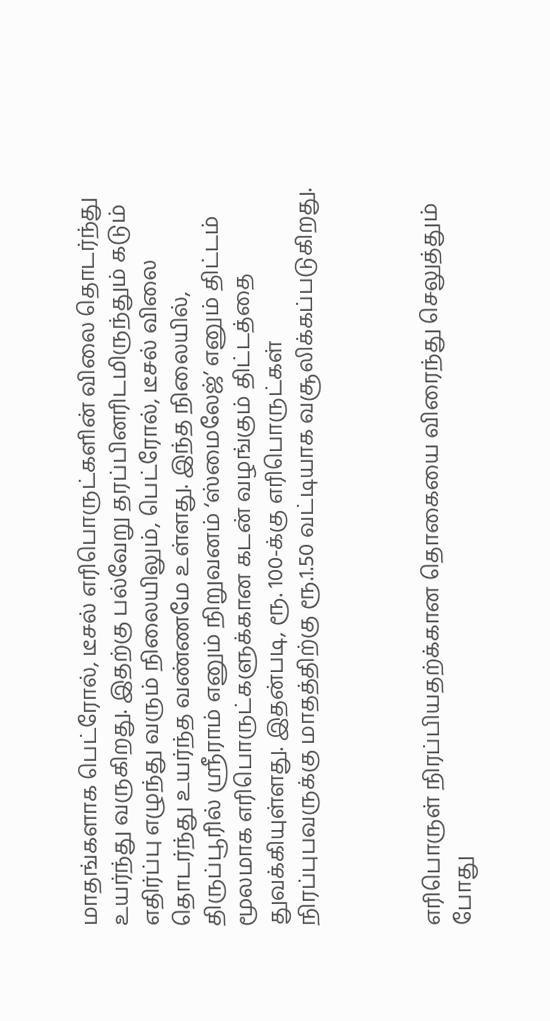மாதங்களாக பெட்ரோல், டீசல் எரிபொருட்களின் விலை தொடர்ந்து உயர்ந்து வருகிறது. இதற்கு பல்வேறு தரப்பினரிடமிருந்தும் கடும் எதிர்ப்பு எழுந்து வரும் நிலையிலும், பெட்ரோல், டீசல் விலை தொடர்ந்து உயர்ந்த வண்ணமே உள்ளது. இந்த நிலையில், திருப்பூரில் ஸ்ரீராம் எனும் நிறுவனம் ‘ஸ்மைலேஜ்’ எனும் திட்டம் மூலமாக எரிபொருட்களுக்கான கடன் வழங்கும் திட்டத்தை துவக்கியுள்ளது. இதன்படி, ரூ. 100-க்கு எரிபொருட்கள் நிரப்புபவருக்கு மாதத்திற்கு ரூ.1.50 வட்டியாக வசூலிக்கப்படுகிறது.



எரிபொருள் நிரப்பியதற்க்கான தொகையை விரைந்து செலுத்தும் போது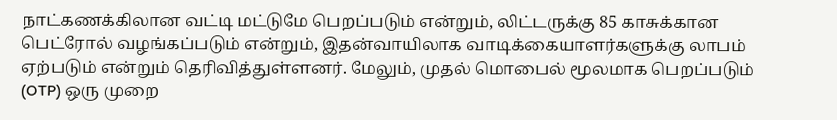நாட்கணக்கிலான வட்டி மட்டுமே பெறப்படும் என்றும், லிட்டருக்கு 85 காசுக்கான பெட்ரோல் வழங்கப்படும் என்றும், இதன்வாயிலாக வாடிக்கையாளர்களுக்கு லாபம் ஏற்படும் என்றும் தெரிவித்துள்ளனர். மேலும், முதல் மொபைல் மூலமாக பெறப்படும் (OTP) ஒரு முறை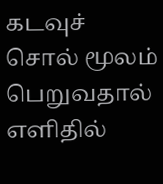கடவுச் சொல் மூலம் பெறுவதால் எளிதில்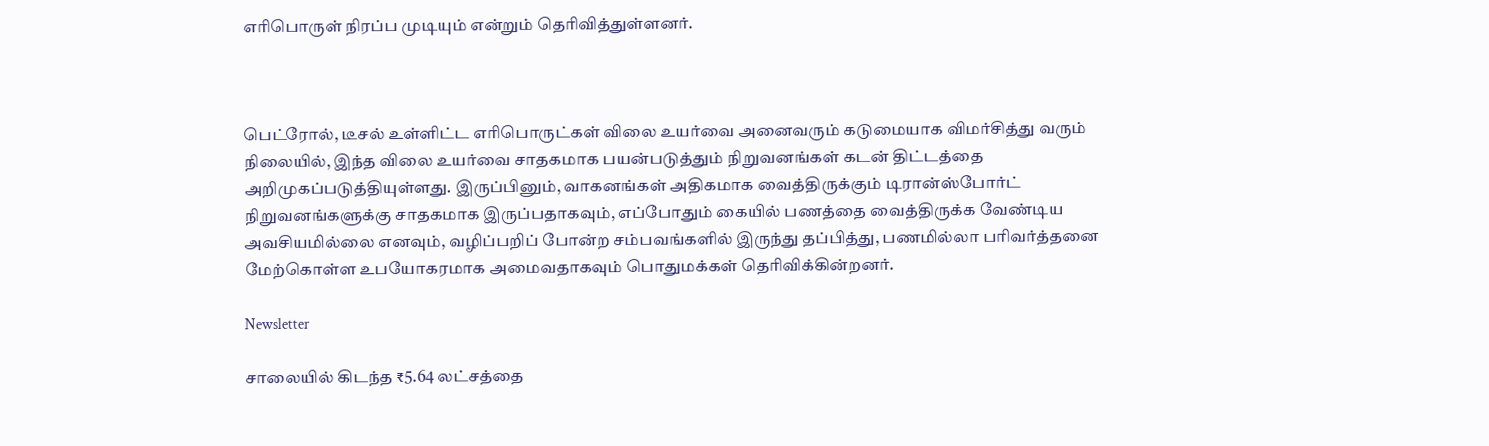எரிபொருள் நிரப்ப முடியும் என்றும் தெரிவித்துள்ளனர்.



பெட்ரோல், டீசல் உள்ளிட்ட எரிபொருட்கள் விலை உயர்வை அனைவரும் கடுமையாக விமர்சித்து வரும் நிலையில், இந்த விலை உயர்வை சாதகமாக பயன்படுத்தும் நிறுவனங்கள் கடன் திட்டத்தை அறிமுகப்படுத்தியுள்ளது. இருப்பினும், வாகனங்கள் அதிகமாக வைத்திருக்கும் டிரான்ஸ்போர்ட் நிறுவனங்களுக்கு சாதகமாக இருப்பதாகவும், எப்போதும் கையில் பணத்தை வைத்திருக்க வேண்டிய அவசியமில்லை எனவும், வழிப்பறிப் போன்ற சம்பவங்களில் இருந்து தப்பித்து, பணமில்லா பரிவர்த்தனை மேற்கொள்ள உபயோகரமாக அமைவதாகவும் பொதுமக்கள் தெரிவிக்கின்றனர்.

Newsletter

சாலையில் கிடந்த ₹5.64 லட்சத்தை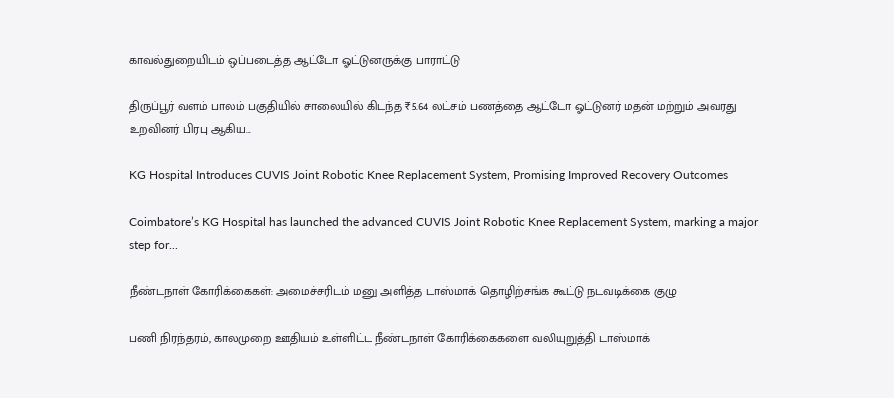காவல்துறையிடம் ஒப்படைத்த ஆட்டோ ஓட்டுனருக்கு பாராட்டு

திருப்பூர் வளம் பாலம் பகுதியில் சாலையில் கிடந்த ₹5.64 லட்சம் பணத்தை ஆட்டோ ஓட்டுனர் மதன் மற்றும் அவரது உறவினர் பிரபு ஆகிய...

KG Hospital Introduces CUVIS Joint Robotic Knee Replacement System, Promising Improved Recovery Outcomes

Coimbatore’s KG Hospital has launched the advanced CUVIS Joint Robotic Knee Replacement System, marking a major step for...

நீண்டநாள் கோரிக்கைகள்: அமைச்சரிடம் மனு அளித்த டாஸ்மாக் தொழிற்சங்க கூட்டு நடவடிக்கை குழு

பணி நிரந்தரம், காலமுறை ஊதியம் உள்ளிட்ட நீண்டநாள் கோரிக்கைகளை வலியுறுத்தி டாஸ்மாக்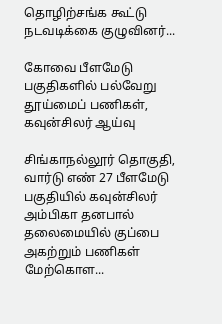தொழிற்சங்க கூட்டு நடவடிக்கை குழுவினர்...

கோவை பீளமேடு பகுதிகளில் பல்வேறு தூய்மைப் பணிகள், கவுன்சிலர் ஆய்வு

சிங்காநல்லூர் தொகுதி, வார்டு எண் 27 பீளமேடு பகுதியில் கவுன்சிலர் அம்பிகா தனபால் தலைமையில் குப்பை அகற்றும் பணிகள் மேற்கொள...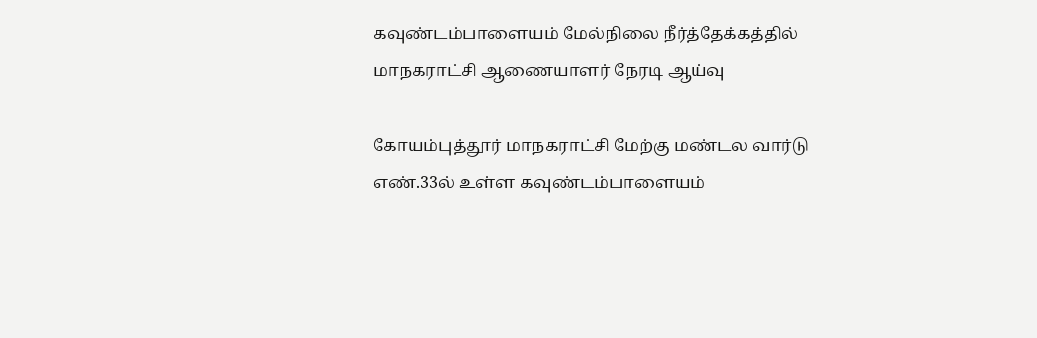கவுண்டம்பாளையம் மேல்நிலை நீர்த்தேக்கத்தில் மாநகராட்சி ஆணையாளர் நேரடி ஆய்வு

கோயம்புத்தூர் மாநகராட்சி மேற்கு மண்டல வார்டு எண்.33ல் உள்ள கவுண்டம்பாளையம்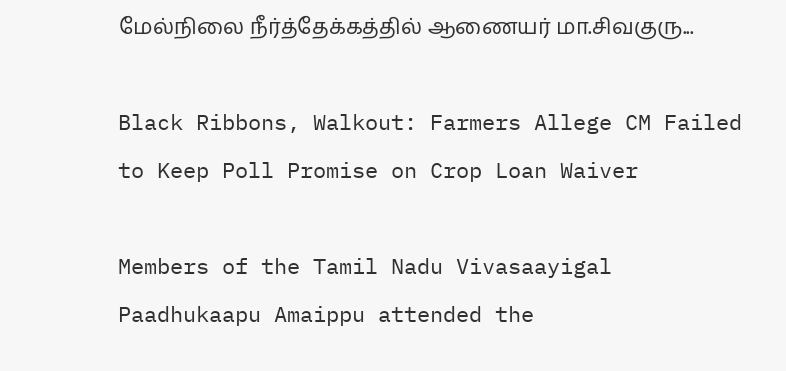மேல்நிலை நீர்த்தேக்கத்தில் ஆணையர் மா.சிவகுரு...

Black Ribbons, Walkout: Farmers Allege CM Failed to Keep Poll Promise on Crop Loan Waiver

Members of the Tamil Nadu Vivasaayigal Paadhukaapu Amaippu attended the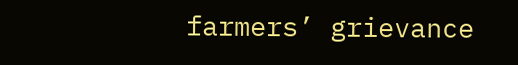farmers’ grievance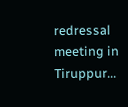redressal meeting in Tiruppur...